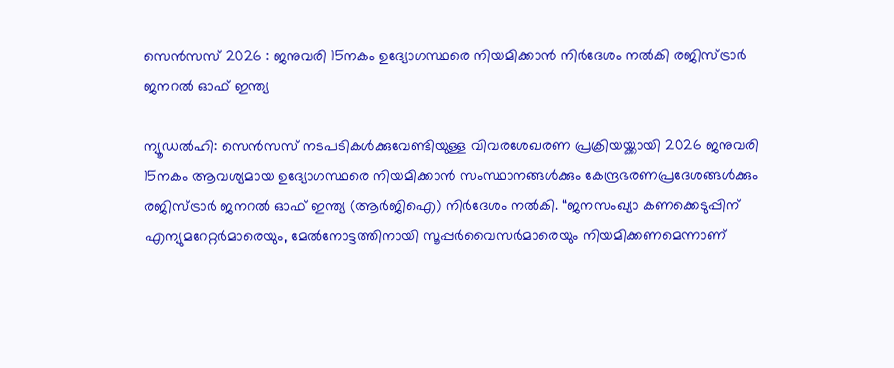സെൻസസ് 2026 : ജനുവരി 15നകം ഉദ്യോഗസ്ഥരെ നിയമിക്കാൻ നിർദേശം നൽകി രജിസ്ട്രാർ ജനറൽ ഓഫ് ഇന്ത്യ

ന്യൂഡൽഹി: സെൻസസ് നടപടികൾക്കുവേണ്ടിയുള്ള വിവരശേഖരണ പ്രക്രിയയ്ക്കായി 2026 ജനുവരി 15നകം ആവശ്യമായ ഉദ്യോഗസ്ഥരെ നിയമിക്കാൻ സംസ്ഥാനങ്ങൾക്കും കേന്ദ്രഭരണപ്രദേശങ്ങൾക്കും രജിസ്ട്രാർ ജനറൽ ഓഫ് ഇന്ത്യ (ആർജിഐ) നിർദേശം നൽകി. “ജനസംഖ്യാ കണക്കെടുപ്പിന് എന്യുമറേറ്റർമാരെയും, മേൽനോട്ടത്തിനായി സൂപ്പർവൈസർമാരെയും നിയമിക്കണമെന്നാണ്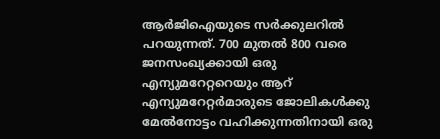ആർജിഐയുടെ സർക്കുലറിൽ പറയുന്നത്. 700 മുതൽ 800 വരെ ജനസംഖ്യക്കായി ഒരു എന്യുമറേറ്ററെയും ആറ് എന്യുമറേറ്റർമാരുടെ ജോലികൾക്കു മേൽനോട്ടം വഹിക്കുന്നതിനായി ഒരു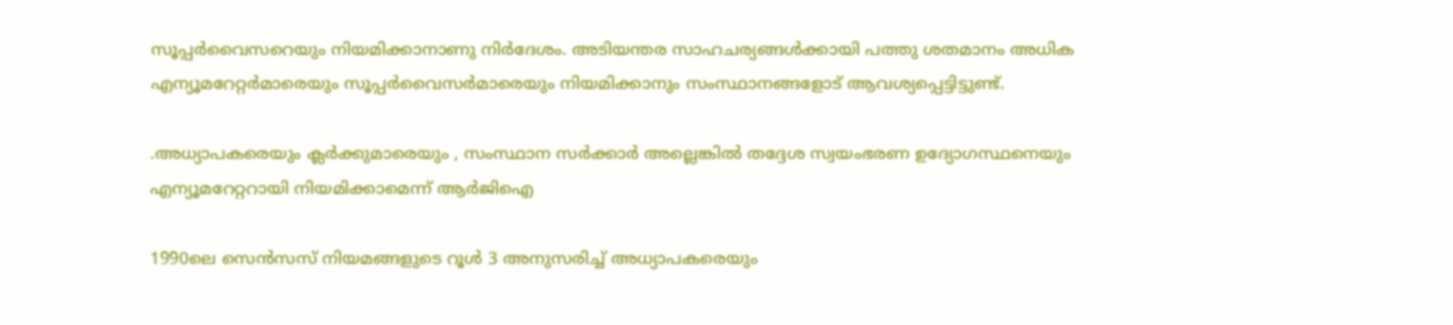സൂപ്പർവൈസറെയും നിയമിക്കാനാണു നിർദേശം. അടിയന്തര സാഹചര്യങ്ങൾക്കായി പത്തു ശതമാനം അധിക എന്യൂമറേറ്റർമാരെയും സൂപ്പർവൈസർമാരെയും നിയമിക്കാനും സംസ്ഥാനങ്ങളോട് ആവശ്യപ്പെട്ടിട്ടുണ്ട്.

.അധ്യാപകരെയും ക്ലർക്കുമാരെയും , സംസ്ഥാന സർക്കാർ അല്ലെങ്കിൽ തദ്ദേശ സ്വയംഭരണ ഉദ്യോഗസ്ഥനെയും എന്യൂമറേറ്ററായി നിയമിക്കാമെന്ന് ആർജിഐ

1990ലെ സെൻസസ് നിയമങ്ങളുടെ റൂൾ 3 അനുസരിച്ച് അധ്യാപകരെയും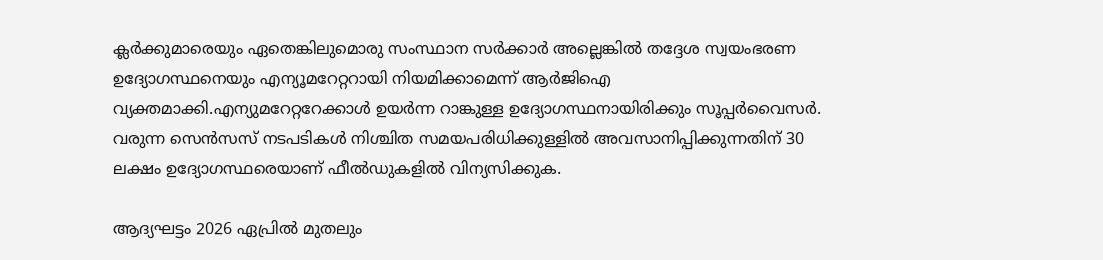ക്ലർക്കുമാരെയും ഏതെങ്കിലുമൊരു സംസ്ഥാന സർക്കാർ അല്ലെങ്കിൽ തദ്ദേശ സ്വയംഭരണ ഉദ്യോഗസ്ഥനെയും എന്യൂമറേറ്ററായി നിയമിക്കാമെന്ന് ആർജിഐ വ്യക്തമാക്കി.എന്യുമറേറ്ററേക്കാൾ ഉയർന്ന റാങ്കുള്ള ഉദ്യോഗസ്ഥനായിരിക്കും സൂപ്പർവൈസർ. വരുന്ന സെൻസസ് നടപടികൾ നിശ്ചിത സമയപരിധിക്കുള്ളിൽ അവസാനിപ്പിക്കുന്നതിന് 30 ലക്ഷം ഉദ്യോഗസ്ഥരെയാണ് ഫീൽഡുകളിൽ വിന്യസിക്കുക.

ആദ്യഘട്ടം 2026 ഏപ്രിൽ മുതലും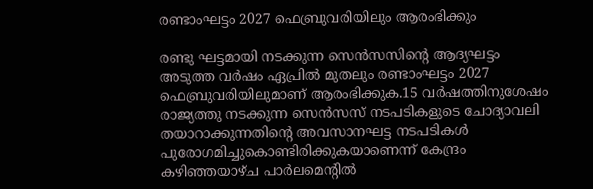രണ്ടാംഘട്ടം 2027 ഫെബ്രുവരിയിലും ആരംഭിക്കും

രണ്ടു ഘട്ടമായി നടക്കുന്ന സെൻസസിന്‍റെ ആദ്യഘട്ടം അടുത്ത വർഷം ഏപ്രിൽ മുതലും രണ്ടാംഘട്ടം 2027 ഫെബ്രുവരിയിലുമാണ് ആരംഭിക്കുക.15 വർഷത്തിനുശേഷം രാജ്യത്തു നടക്കുന്ന സെൻസസ് നടപടികളുടെ ചോദ്യാവലി തയാറാക്കുന്നതിന്‍റെ അവസാനഘട്ട നടപടികൾ പുരോഗമിച്ചുകൊണ്ടിരിക്കുകയാണെന്ന് കേന്ദ്രം കഴിഞ്ഞയാഴ്ച പാർലമെന്‍റിൽ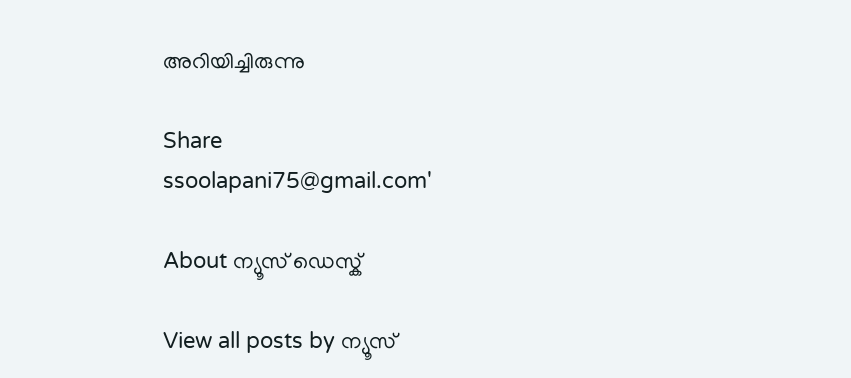അറിയിച്ചിരുന്നു

Share
ssoolapani75@gmail.com'

About ന്യൂസ് ഡെസ്ക്

View all posts by ന്യൂസ്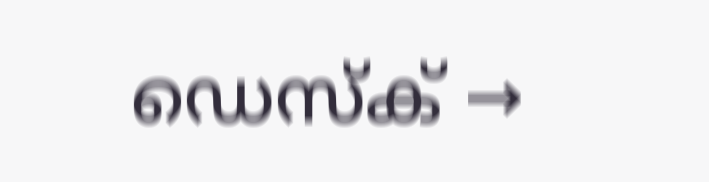ഡെസ്ക് →